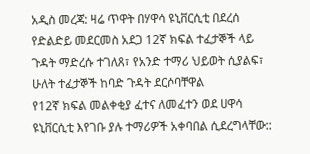አዲስ መረጃ: ዛሬ ጥዋት በሃዋሳ ዩኒቨርሲቲ በደረሰ የድልድይ መደርመስ አደጋ 12ኛ ክፍል ተፈታኞች ላይ ጉዳት ማድረሱ ተገለጸ፣ የአንድ ተማሪ ህይወት ሲያልፍ፣ ሁለት ተፈታኞች ከባድ ጉዳት ደርሶባቸዋል
የ12ኛ ክፍል መልቀቂያ ፈተና ለመፈተን ወደ ሀዋሳ ዩኒቨርሲቲ እየገቡ ያሉ ተማሪዎች አቀባበል ሲደረግላቸው::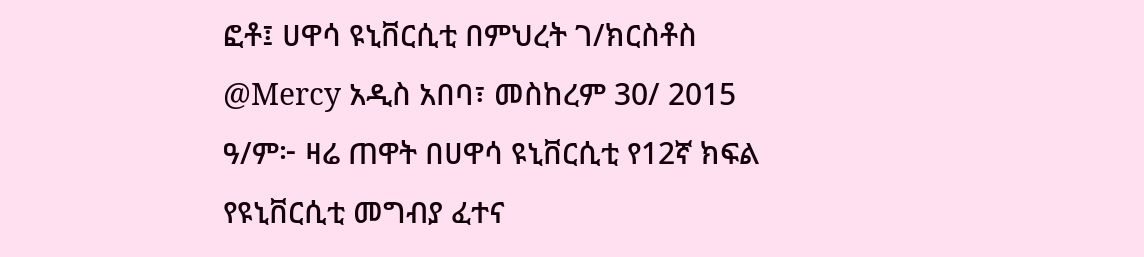ፎቶ፤ ሀዋሳ ዩኒቨርሲቲ በምህረት ገ/ክርስቶስ @Mercy አዲስ አበባ፣ መስከረም 30/ 2015 ዓ/ም፦ ዛሬ ጠዋት በሀዋሳ ዩኒቨርሲቲ የ12ኛ ክፍል የዩኒቨርሲቲ መግብያ ፈተና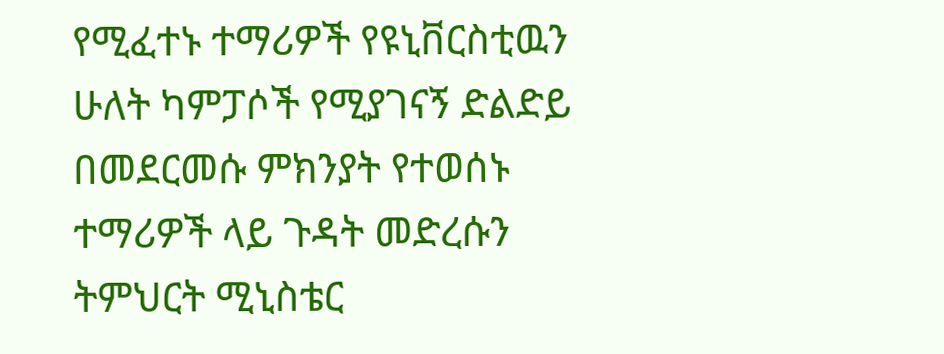የሚፈተኑ ተማሪዎች የዩኒቨርስቲዉን ሁለት ካምፓሶች የሚያገናኝ ድልድይ በመደርመሱ ምክንያት የተወሰኑ ተማሪዎች ላይ ጉዳት መድረሱን ትምህርት ሚኒስቴር